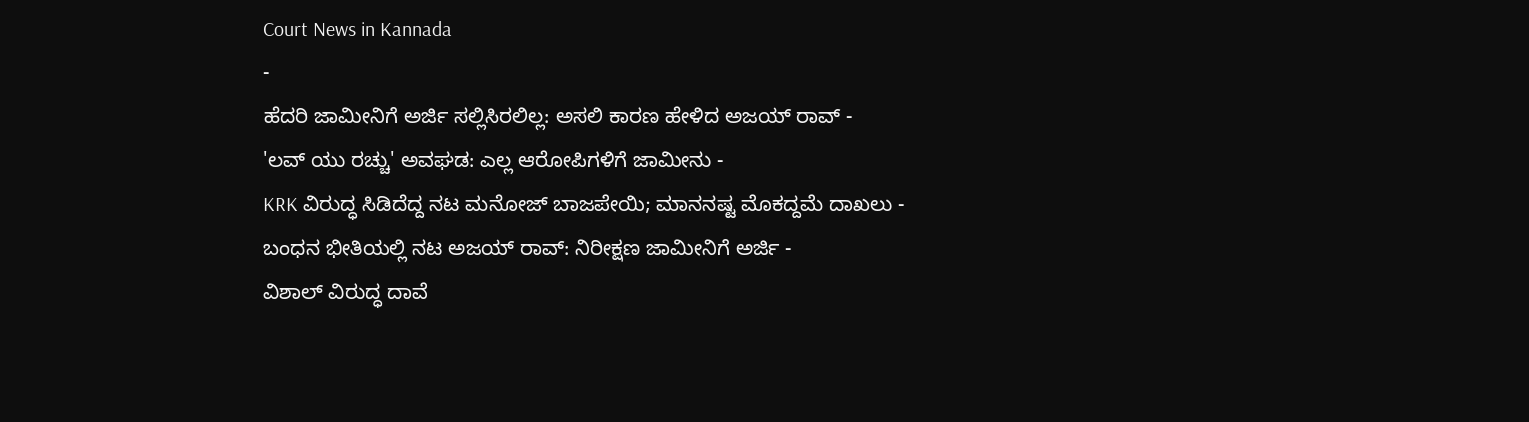Court News in Kannada
-
ಹೆದರಿ ಜಾಮೀನಿಗೆ ಅರ್ಜಿ ಸಲ್ಲಿಸಿರಲಿಲ್ಲ: ಅಸಲಿ ಕಾರಣ ಹೇಳಿದ ಅಜಯ್ ರಾವ್ -
'ಲವ್ ಯು ರಚ್ಚು' ಅವಘಡ: ಎಲ್ಲ ಆರೋಪಿಗಳಿಗೆ ಜಾಮೀನು -
KRK ವಿರುದ್ಧ ಸಿಡಿದೆದ್ದ ನಟ ಮನೋಜ್ ಬಾಜಪೇಯಿ; ಮಾನನಷ್ಟ ಮೊಕದ್ದಮೆ ದಾಖಲು -
ಬಂಧನ ಭೀತಿಯಲ್ಲಿ ನಟ ಅಜಯ್ ರಾವ್: ನಿರೀಕ್ಷಣ ಜಾಮೀನಿಗೆ ಅರ್ಜಿ -
ವಿಶಾಲ್ ವಿರುದ್ಧ ದಾವೆ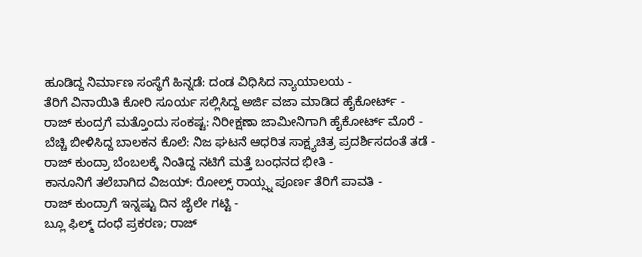ಹೂಡಿದ್ದ ನಿರ್ಮಾಣ ಸಂಸ್ಥೆಗೆ ಹಿನ್ನಡೆ: ದಂಡ ವಿಧಿಸಿದ ನ್ಯಾಯಾಲಯ -
ತೆರಿಗೆ ವಿನಾಯಿತಿ ಕೋರಿ ಸೂರ್ಯ ಸಲ್ಲಿಸಿದ್ದ ಅರ್ಜಿ ವಜಾ ಮಾಡಿದ ಹೈಕೋರ್ಟ್ -
ರಾಜ್ ಕುಂದ್ರಗೆ ಮತ್ತೊಂದು ಸಂಕಷ್ಟ: ನಿರೀಕ್ಷಣಾ ಜಾಮೀನಿಗಾಗಿ ಹೈಕೋರ್ಟ್ ಮೊರೆ -
ಬೆಚ್ಚಿ ಬೀಳಿಸಿದ್ದ ಬಾಲಕನ ಕೊಲೆ: ನಿಜ ಘಟನೆ ಆಧರಿತ ಸಾಕ್ಷ್ಯಚಿತ್ರ ಪ್ರದರ್ಶಿಸದಂತೆ ತಡೆ -
ರಾಜ್ ಕುಂದ್ರಾ ಬೆಂಬಲಕ್ಕೆ ನಿಂತಿದ್ದ ನಟಿಗೆ ಮತ್ತೆ ಬಂಧನದ ಭೀತಿ -
ಕಾನೂನಿಗೆ ತಲೆಬಾಗಿದ ವಿಜಯ್: ರೋಲ್ಸ್ ರಾಯ್ಸ್ನ ಪೂರ್ಣ ತೆರಿಗೆ ಪಾವತಿ -
ರಾಜ್ ಕುಂದ್ರಾಗೆ ಇನ್ನಷ್ಟು ದಿನ ಜೈಲೇ ಗಟ್ಟಿ -
ಬ್ಲೂ ಫಿಲ್ಮ್ ದಂಧೆ ಪ್ರಕರಣ; ರಾಜ್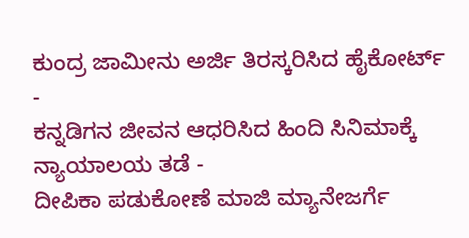ಕುಂದ್ರ ಜಾಮೀನು ಅರ್ಜಿ ತಿರಸ್ಕರಿಸಿದ ಹೈಕೋರ್ಟ್ -
ಕನ್ನಡಿಗನ ಜೀವನ ಆಧರಿಸಿದ ಹಿಂದಿ ಸಿನಿಮಾಕ್ಕೆ ನ್ಯಾಯಾಲಯ ತಡೆ -
ದೀಪಿಕಾ ಪಡುಕೋಣೆ ಮಾಜಿ ಮ್ಯಾನೇಜರ್ಗೆ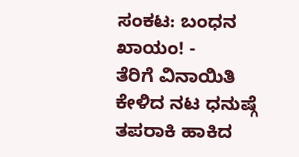ಸಂಕಟ: ಬಂಧನ ಖಾಯಂ! -
ತೆರಿಗೆ ವಿನಾಯಿತಿ ಕೇಳಿದ ನಟ ಧನುಷ್ಗೆ ತಪರಾಕಿ ಹಾಕಿದ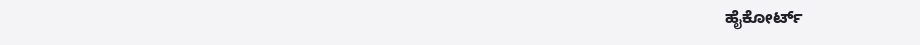ಹೈಕೋರ್ಟ್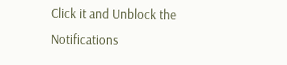Click it and Unblock the Notifications